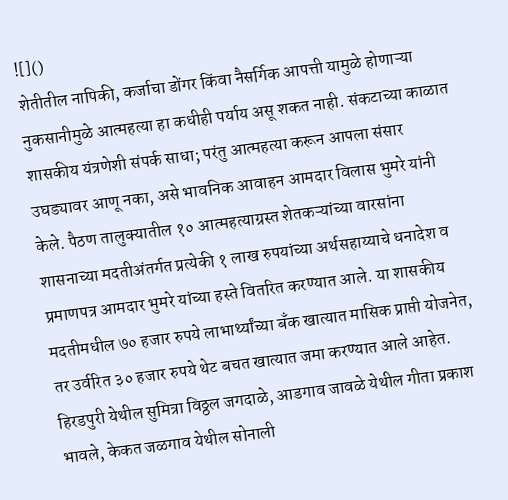![]()
शेतीतील नापिकी, कर्जाचा डोंगर किंवा नैसर्गिक आपत्ती यामुळे होणाऱ्या नुकसानीमुळे आत्महत्या हा कधीही पर्याय असू शकत नाही. संकटाच्या काळात शासकीय यंत्रणेशी संपर्क साधा; परंतु आत्महत्या करून आपला संसार उघड्यावर आणू नका, असे भावनिक आवाहन आमदार विलास भुमरे यांनी केले. पैठण तालुक्यातील १० आत्महत्याग्रस्त शेतकऱ्यांच्या वारसांना शासनाच्या मदतीअंतर्गत प्रत्येकी १ लाख रुपयांच्या अर्थसहाय्याचे धनादेश व प्रमाणपत्र आमदार भुमरे यांच्या हस्ते वितरित करण्यात आले. या शासकीय मदतीमधील ७० हजार रुपये लाभार्थ्यांच्या बँक खात्यात मासिक प्राप्ती योजनेत, तर उर्वरित ३० हजार रुपये थेट बचत खात्यात जमा करण्यात आले आहेत. हिरडपुरी येथील सुमित्रा विठ्ठल जगदाळे, आडगाव जावळे येथील गीता प्रकाश भावले, केकत जळगाव येथील सोनाली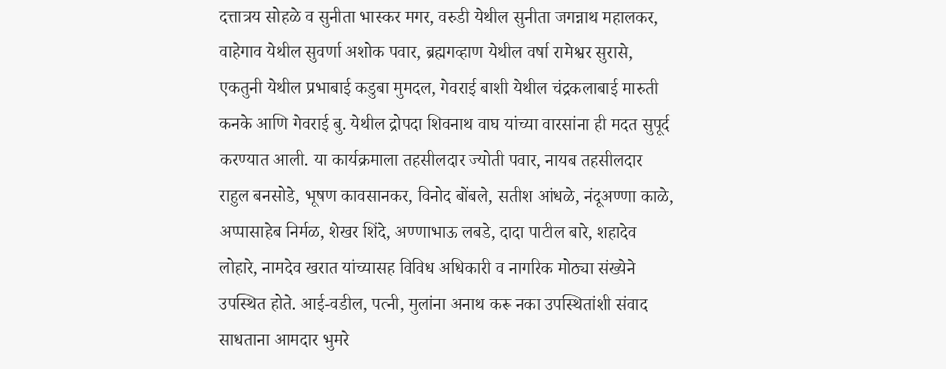दत्तात्रय सोहळे व सुनीता भास्कर मगर, वरुडी येथील सुनीता जगन्नाथ महालकर, वाहेगाव येथील सुवर्णा अशोक पवार, ब्रह्मगव्हाण येथील वर्षा रामेश्वर सुरासे, एकतुनी येथील प्रभाबाई कडुबा मुमदल, गेवराई बाशी येथील चंद्रकलाबाई मारुती कनके आणि गेवराई बु. येथील द्रोपदा शिवनाथ वाघ यांच्या वारसांना ही मदत सुपूर्द करण्यात आली. या कार्यक्रमाला तहसीलदार ज्योती पवार, नायब तहसीलदार राहुल बनसोडे, भूषण कावसानकर, विनोद बोंबले, सतीश आंधळे, नंदूअण्णा काळे, अप्पासाहेब निर्मळ, शेखर शिंदे, अण्णाभाऊ लबडे, दादा पाटील बारे, शहादेव लोहारे, नामदेव खरात यांच्यासह विविध अधिकारी व नागरिक मोठ्या संख्येने उपस्थित होते. आई-वडील, पत्नी, मुलांना अनाथ करू नका उपस्थितांशी संवाद साधताना आमदार भुमरे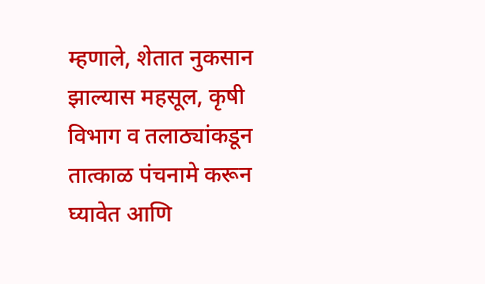म्हणाले, शेतात नुकसान झाल्यास महसूल, कृषी विभाग व तलाठ्यांकडून तात्काळ पंचनामे करून घ्यावेत आणि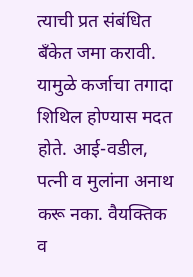त्याची प्रत संबंधित बँकेत जमा करावी. यामुळे कर्जाचा तगादा शिथिल होण्यास मदत होते. आई-वडील, पत्नी व मुलांना अनाथ करू नका. वैयक्तिक व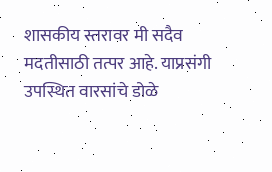शासकीय स्तरावर मी सदैव मदतीसाठी तत्पर आहे. याप्रसंगी उपस्थित वारसांचे डोळे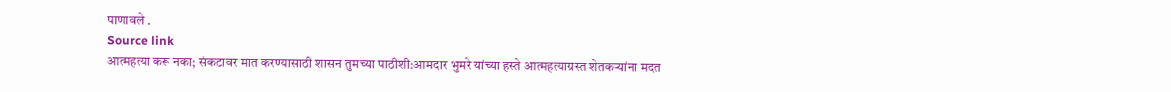पाणावले .
Source link
आत्महत्या करू नका; संकटावर मात करण्यासाठी शासन तुमच्या पाठीशी:आमदार भुमरे यांच्या हस्ते आत्महत्याग्रस्त शेतकऱ्यांना मदत